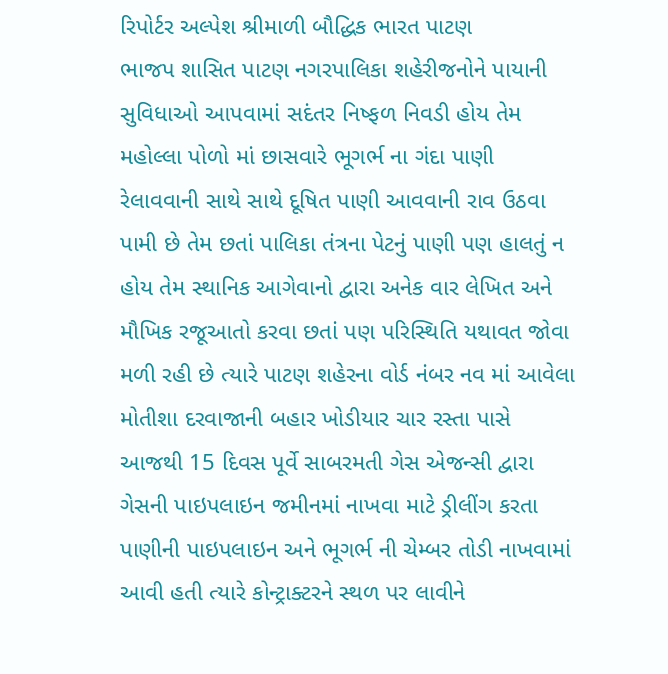રિપોર્ટર અલ્પેશ શ્રીમાળી બૌદ્ધિક ભારત પાટણ
ભાજપ શાસિત પાટણ નગરપાલિકા શહેરીજનોને પાયાની સુવિધાઓ આપવામાં સદંતર નિષ્ફળ નિવડી હોય તેમ મહોલ્લા પોળો માં છાસવારે ભૂગર્ભ ના ગંદા પાણી રેલાવવાની સાથે સાથે દૂષિત પાણી આવવાની રાવ ઉઠવા પામી છે તેમ છતાં પાલિકા તંત્રના પેટનું પાણી પણ હાલતું ન હોય તેમ સ્થાનિક આગેવાનો દ્વારા અનેક વાર લેખિત અને મૌખિક રજૂઆતો કરવા છતાં પણ પરિસ્થિતિ યથાવત જોવા મળી રહી છે ત્યારે પાટણ શહેરના વોર્ડ નંબર નવ માં આવેલા મોતીશા દરવાજાની બહાર ખોડીયાર ચાર રસ્તા પાસે આજથી 15 દિવસ પૂર્વે સાબરમતી ગેસ એજન્સી દ્વારા ગેસની પાઇપલાઇન જમીનમાં નાખવા માટે ડ્રીલીંગ કરતા પાણીની પાઇપલાઇન અને ભૂગર્ભ ની ચેમ્બર તોડી નાખવામાં આવી હતી ત્યારે કોન્ટ્રાક્ટરને સ્થળ પર લાવીને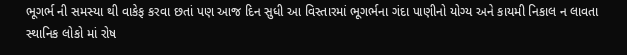ભૂગર્ભ ની સમસ્યા થી વાકેફ કરવા છતાં પણ આજ દિન સુધી આ વિસ્તારમાં ભૂગર્ભના ગંદા પાણીનો યોગ્ય અને કાયમી નિકાલ ન લાવતા સ્થાનિક લોકો માં રોષ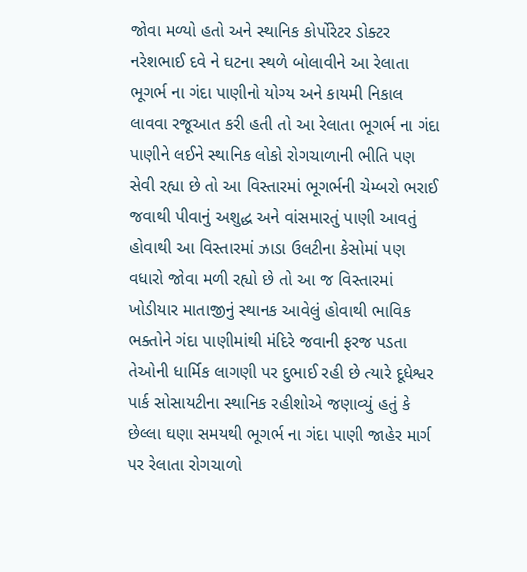જોવા મળ્યો હતો અને સ્થાનિક કોર્પોરેટર ડોક્ટર નરેશભાઈ દવે ને ઘટના સ્થળે બોલાવીને આ રેલાતા ભૂગર્ભ ના ગંદા પાણીનો યોગ્ય અને કાયમી નિકાલ લાવવા રજૂઆત કરી હતી તો આ રેલાતા ભૂગર્ભ ના ગંદા પાણીને લઈને સ્થાનિક લોકો રોગચાળાની ભીતિ પણ સેવી રહ્યા છે તો આ વિસ્તારમાં ભૂગર્ભની ચેમ્બરો ભરાઈ જવાથી પીવાનું અશુદ્ધ અને વાંસમારતું પાણી આવતું હોવાથી આ વિસ્તારમાં ઝાડા ઉલટીના કેસોમાં પણ વધારો જોવા મળી રહ્યો છે તો આ જ વિસ્તારમાં ખોડીયાર માતાજીનું સ્થાનક આવેલું હોવાથી ભાવિક ભક્તોને ગંદા પાણીમાંથી મંદિરે જવાની ફરજ પડતા તેઓની ધાર્મિક લાગણી પર દુભાઈ રહી છે ત્યારે દૂધેશ્વર પાર્ક સોસાયટીના સ્થાનિક રહીશોએ જણાવ્યું હતું કે છેલ્લા ઘણા સમયથી ભૂગર્ભ ના ગંદા પાણી જાહેર માર્ગ પર રેલાતા રોગચાળો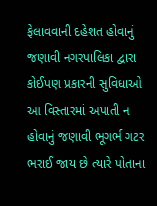ફેલાવવાની દહેશત હોવાનું જણાવી નગરપાલિકા દ્વારા કોઈપણ પ્રકારની સુવિધાઓ આ વિસ્તારમાં અપાતી ન હોવાનું જણાવી ભૂગર્ભ ગટર ભરાઈ જાય છે ત્યારે પોતાના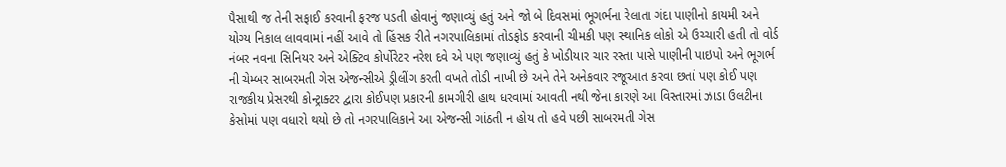પૈસાથી જ તેની સફાઈ કરવાની ફરજ પડતી હોવાનું જણાવ્યું હતું અને જો બે દિવસમાં ભૂગર્ભના રેલાતા ગંદા પાણીનો કાયમી અને યોગ્ય નિકાલ લાવવામાં નહીં આવે તો હિંસક રીતે નગરપાલિકામાં તોડફોડ કરવાની ચીમકી પણ સ્થાનિક લોકો એ ઉચ્ચારી હતી તો વોર્ડ નંબર નવના સિનિયર અને એક્ટિવ કોર્પોરેટર નરેશ દવે એ પણ જણાવ્યું હતું કે ખોડીયાર ચાર રસ્તા પાસે પાણીની પાઇપો અને ભૂગર્ભ ની ચેમ્બર સાબરમતી ગેસ એજન્સીએ ડ્રીલીંગ કરતી વખતે તોડી નાખી છે અને તેને અનેકવાર રજૂઆત કરવા છતાં પણ કોઈ પણ રાજકીય પ્રેસરથી કોન્ટ્રાક્ટર દ્વારા કોઈપણ પ્રકારની કામગીરી હાથ ધરવામાં આવતી નથી જેના કારણે આ વિસ્તારમાં ઝાડા ઉલટીના કેસોમાં પણ વધારો થયો છે તો નગરપાલિકાને આ એજન્સી ગાંઠતી ન હોય તો હવે પછી સાબરમતી ગેસ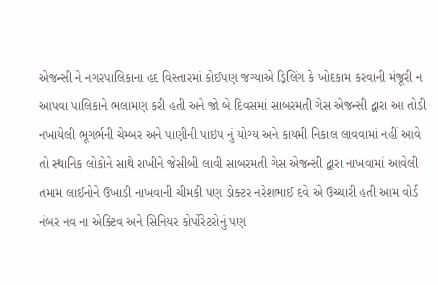એજન્સી ને નગરપાલિકાના હદ વિસ્તારમાં કોઈપણ જગ્યાએ ડ્રિલિંગ કે ખોદકામ કરવાની મંજૂરી ન આપવા પાલિકાને ભલામણ કરી હતી અને જો બે દિવસમાં સાબરમતી ગેસ એજન્સી દ્વારા આ તોડી નખાયેલી ભૂગર્ભની ચેમ્બર અને પાણીની પાઇપ નું યોગ્ય અને કાયમી નિકાલ લાવવામાં નહીં આવે તો સ્થાનિક લોકોને સાથે રાખીને જેસીબી લાવી સાબરમતી ગેસ એજન્સી દ્વારા નાખવામાં આવેલી તમામ લાઈનોને ઉખાડી નાખવાની ચીમકી પણ ડોક્ટર નરેશભાઈ દવે એ ઉચ્ચારી હતી આમ વોર્ડ નંબર નવ ના એક્ટિવ અને સિનિયર કોર્પોરેટરોનું પણ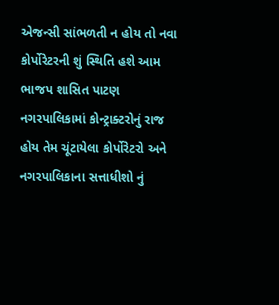એજન્સી સાંભળતી ન હોય તો નવા કોર્પોરેટરની શું સ્થિતિ હશે આમ ભાજપ શાસિત પાટણ નગરપાલિકામાં કોન્ટ્રાક્ટરોનું રાજ હોય તેમ ચૂંટાયેલા કોર્પોરેટરો અને નગરપાલિકાના સત્તાધીશો નું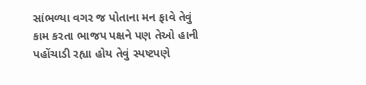સાંભળ્યા વગર જ પોતાના મન ફાવે તેવું કામ કરતા ભાજપ પક્ષને પણ તેઓ હાની પહોંચાડી રહ્યા હોય તેવું સ્પષ્ટપણે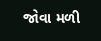જોવા મળી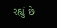રહ્યું છે